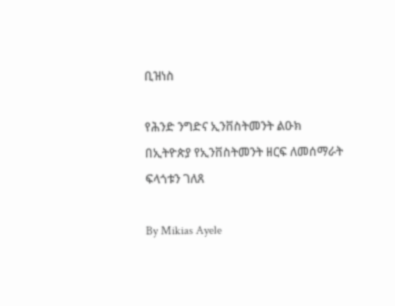ቢዝነስ

የሕንድ ንግድና ኢንቨስትመንት ልዑክ በኢትዮጵያ የኢንቨስትመንት ዘርፍ ለመሰማራት ፍላጎቱን ገለጸ

By Mikias Ayele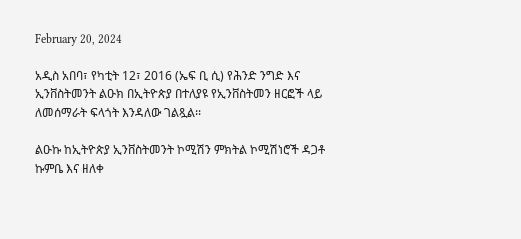February 20, 2024

አዲስ አበባ፣ የካቲት 12፣ 2016 (ኤፍ ቢ ሲ) የሕንድ ንግድ እና ኢንቨስትመንት ልዑክ በኢትዮጵያ በተለያዩ የኢንቨስትመን ዘርፎች ላይ ለመሰማራት ፍላጎት እንዳለው ገልጿል፡፡

ልዑኩ ከኢትዮጵያ ኢንቨስትመንት ኮሚሽን ምክትል ኮሚሽነሮች ዳጋቶ ኩምቤ እና ዘለቀ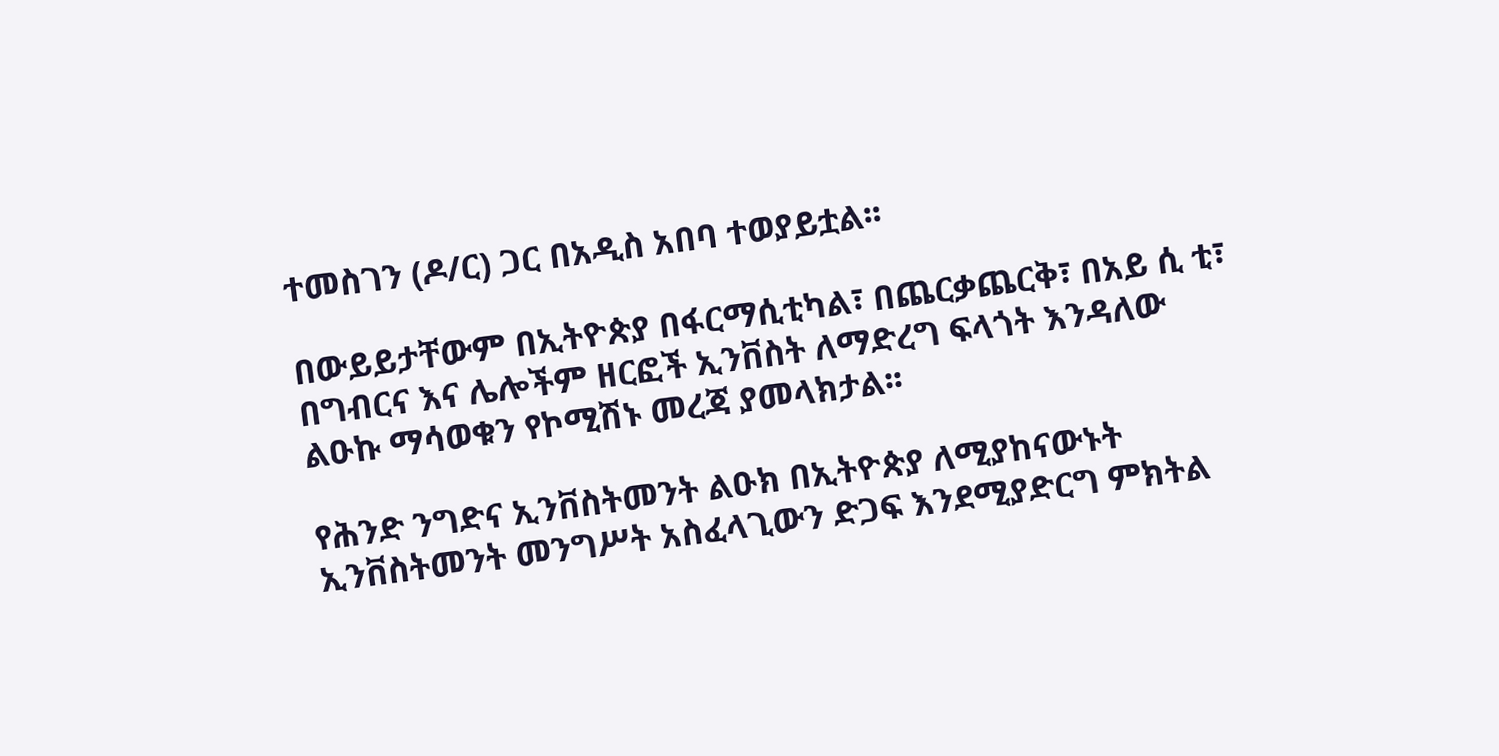ተመስገን (ዶ/ር) ጋር በአዲስ አበባ ተወያይቷል፡፡

በውይይታቸውም በኢትዮጵያ በፋርማሲቲካል፣ በጨርቃጨርቅ፣ በአይ ሲ ቲ፣ በግብርና እና ሌሎችም ዘርፎች ኢንቨስት ለማድረግ ፍላጎት እንዳለው ልዑኩ ማሳወቁን የኮሚሽኑ መረጃ ያመላክታል፡፡

የሕንድ ንግድና ኢንቨስትመንት ልዑክ በኢትዮጵያ ለሚያከናውኑት ኢንቨስትመንት መንግሥት አስፈላጊውን ድጋፍ እንደሚያድርግ ምክትል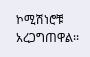ኮሚሽነሮቹ አረጋግጠዋል፡፡